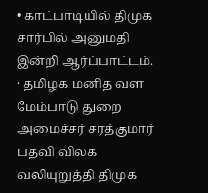• காட்பாடியில் திமுக சார்பில் அனுமதி இன்றி ஆர்ப்பாட்டம்.
· தமிழக மனித வள மேம்பாடு துறை அமைச்சர் சரத்குமார் பதவி விலக வலியுறுத்தி திமுக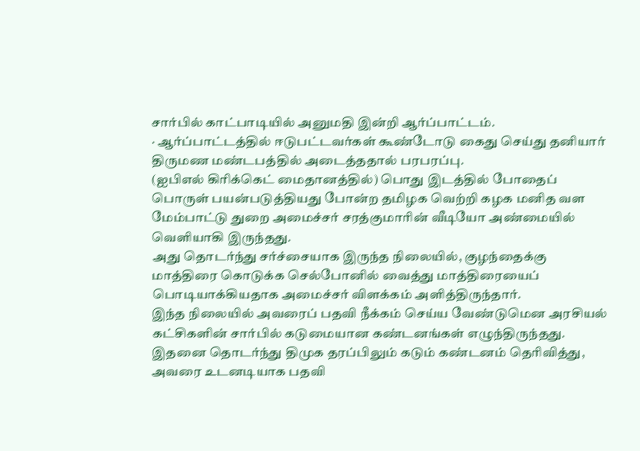சார்பில் காட்பாடியில் அனுமதி இன்றி ஆர்ப்பாட்டம்.
· ஆர்ப்பாட்டத்தில் ஈடுபட்டவர்கள் கூண்டோடு கைது செய்து தனியார் திருமண மண்டபத்தில் அடைத்ததால் பரபரப்பு.
(ஐபிஎல் கிரிக்கெட் மைதானத்தில்) பொது இடத்தில் போதைப் பொருள் பயன்படுத்தியது போன்ற தமிழக வெற்றி கழக மனித வள மேம்பாட்டு துறை அமைச்சர் சரத்குமாரின் வீடியோ அண்மையில் வெளியாகி இருந்தது.
அது தொடர்ந்து சர்ச்சையாக இருந்த நிலையில், குழந்தைக்கு மாத்திரை கொடுக்க செல்போனில் வைத்து மாத்திரையைப் பொடியாக்கியதாக அமைச்சர் விளக்கம் அளித்திருந்தார்.
இந்த நிலையில் அவரைப் பதவி நீக்கம் செய்ய வேண்டுமென அரசியல் கட்சிகளின் சார்பில் கடுமையான கண்டனங்கள் எழுந்திருந்தது. இதனை தொடர்ந்து திமுக தரப்பிலும் கடும் கண்டனம் தெரிவித்து, அவரை உடனடியாக பதவி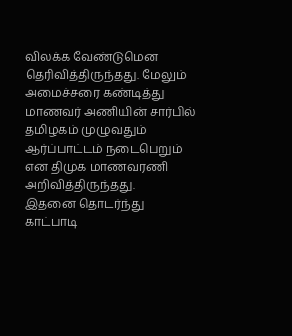விலக்க வேண்டுமென தெரிவித்திருந்தது. மேலும் அமைச்சரை கண்டித்து மாணவர் அணியின் சார்பில் தமிழகம் முழுவதும் ஆர்ப்பாட்டம் நடைபெறும் என திமுக மாணவரணி அறிவித்திருந்தது.
இதனை தொடர்ந்து காட்பாடி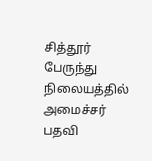சித்தூர் பேருந்து நிலையத்தில் அமைச்சர் பதவி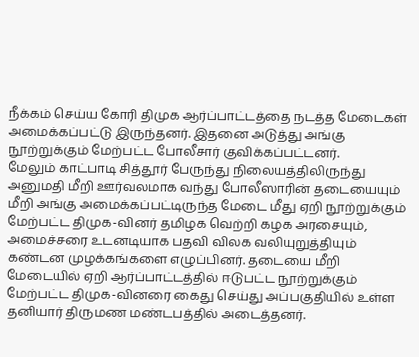நீக்கம் செய்ய கோரி திமுக ஆர்ப்பாட்டத்தை நடத்த மேடைகள் அமைக்கப்பட்டு இருந்தனர். இதனை அடுத்து அங்கு நூற்றுக்கும் மேற்பட்ட போலீசார் குவிக்கப்பட்டனர்.
மேலும் காட்பாடி சித்தூர் பேருந்து நிலையத்திலிருந்து அனுமதி மீறி ஊர்வலமாக வந்து போலீஸாரின் தடையையும் மீறி அங்கு அமைக்கப்பட்டிருந்த மேடை மீது ஏறி நூற்றுக்கும் மேற்பட்ட திமுக-வினர் தமிழக வெற்றி கழக அரசையும், அமைச்சரை உடனடியாக பதவி விலக வலியுறுத்தியும் கண்டன முழக்கங்களை எழுப்பினர். தடையை மீறி மேடையில் ஏறி ஆர்ப்பாட்டத்தில் ஈடுபட்ட நூற்றுக்கும் மேற்பட்ட திமுக-வினரை கைது செய்து அப்பகுதியில் உள்ள தனியார் திருமண மண்டபத்தில் அடைத்தனர்.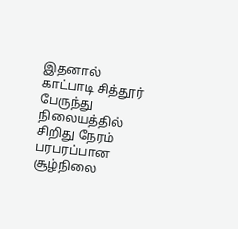இதனால் காட்பாடி சித்தூர் பேருந்து நிலையத்தில் சிறிது நேரம் பரபரப்பான சூழ்நிலை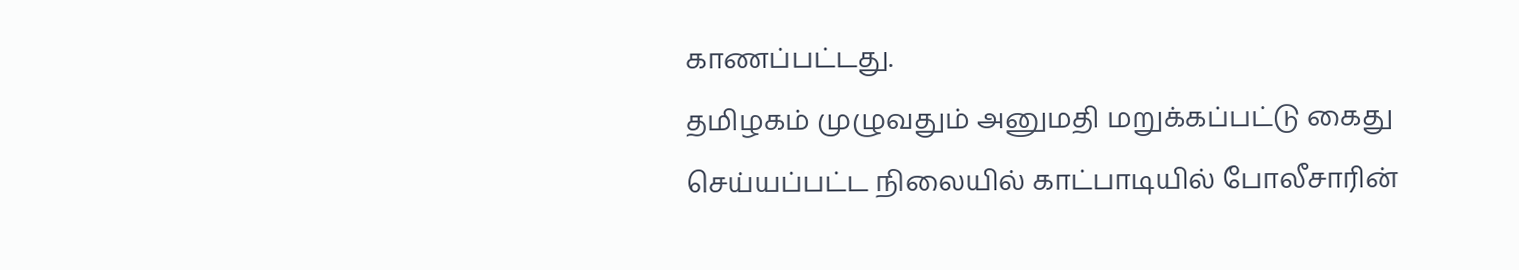காணப்பட்டது.
தமிழகம் முழுவதும் அனுமதி மறுக்கப்பட்டு கைது செய்யப்பட்ட நிலையில் காட்பாடியில் போலீசாரின்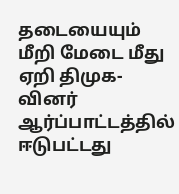தடையையும் மீறி மேடை மீது ஏறி திமுக-வினர் ஆர்ப்பாட்டத்தில் ஈடுபட்டது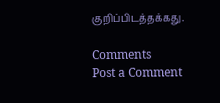குறிப்பிடத்தக்கது.

Comments
Post a Comment